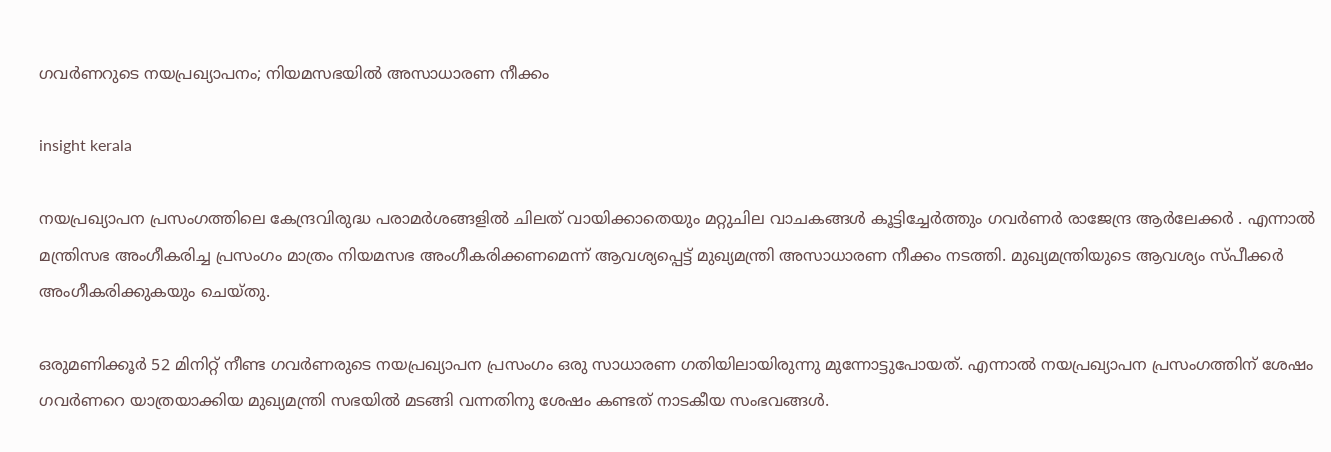ഗവർണറുടെ നയപ്രഖ്യാപനം; നിയമസഭയിൽ അസാധാരണ നീക്കം

insight kerala

നയപ്രഖ്യാപന പ്രസംഗത്തിലെ കേന്ദ്രവിരുദ്ധ പരാമർശങ്ങളിൽ ചിലത് വായിക്കാതെയും മറ്റുചില വാചകങ്ങൾ കൂട്ടിച്ചേർത്തും ഗവർണർ രാജേന്ദ്ര ആർലേക്കർ . എന്നാൽ മന്ത്രിസഭ അംഗീകരിച്ച പ്രസംഗം മാത്രം നിയമസഭ അംഗീകരിക്കണമെന്ന് ആവശ്യപ്പെട്ട് മുഖ്യമന്ത്രി അസാധാരണ നീക്കം നടത്തി. മുഖ്യമന്ത്രിയുടെ ആവശ്യം സ്പീക്കർ അംഗീകരിക്കുകയും ചെയ്തു.

ഒരുമണിക്കൂർ 52 മിനിറ്റ് നീണ്ട ഗവർണരുടെ നയപ്രഖ്യാപന പ്രസംഗം ഒരു സാധാരണ ഗതിയിലായിരുന്നു മുന്നോട്ടുപോയത്. എന്നാൽ നയപ്രഖ്യാപന പ്രസംഗത്തിന് ശേഷം ഗവർണറെ യാത്രയാക്കിയ മുഖ്യമന്ത്രി സഭയിൽ മടങ്ങി വന്നതിനു ശേഷം കണ്ടത് നാടകീയ സംഭവങ്ങൾ.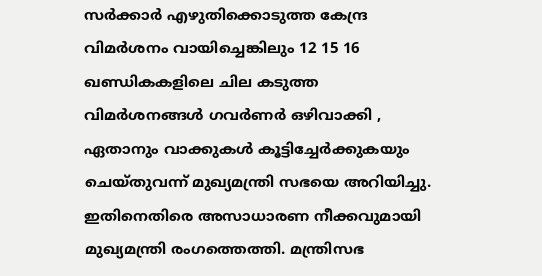സർക്കാർ എഴുതിക്കൊടുത്ത കേന്ദ്ര വിമർശനം വായിച്ചെങ്കിലും 12 15 16 ഖണ്ഡികകളിലെ ചില കടുത്ത വിമർശനങ്ങൾ ഗവർണർ ഒഴിവാക്കി , ഏതാനും വാക്കുകൾ കൂട്ടിച്ചേർക്കുകയും ചെയ്തുവന്ന് മുഖ്യമന്ത്രി സഭയെ അറിയിച്ചു. ഇതിനെതിരെ അസാധാരണ നീക്കവുമായി മുഖ്യമന്ത്രി രംഗത്തെത്തി. മന്ത്രിസഭ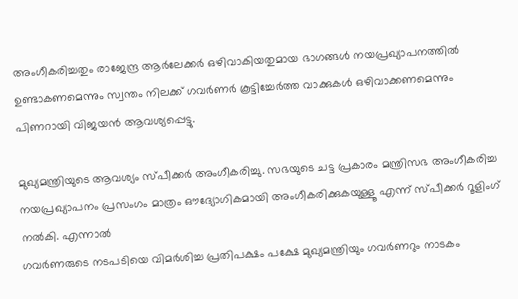അംഗീകരിച്ചതും രാജേന്ദ്ര ആർലേക്കർ ഒഴിവാകിയതുമായ ഭാഗങ്ങൾ നയപ്രഖ്യാപനത്തിൽ ഉണ്ടാകണമെന്നും സ്വന്തം നിലക്ക് ഗവർണർ കൂട്ടിച്ചേർത്ത വാക്കുകൾ ഒഴിവാക്കണമെന്നും പിണറായി വിജയൻ ആവശ്യപ്പെട്ടു.

മുഖ്യമന്ത്രിയുടെ ആവശ്യം സ്പീക്കർ അംഗീകരിച്ചു. സഭയുടെ ചട്ട പ്രകാരം മന്ത്രിസഭ അംഗീകരിച്ച നയപ്രഖ്യാപനം പ്രസംഗം മാത്രം ഔദ്യോഗികമായി അംഗീകരിക്കുകയുള്ളൂ എന്ന് സ്പീക്കർ റൂളിംഗ് നൽകി. എന്നാൽ
ഗവർണരുടെ നടപടിയെ വിമർശിച്ച പ്രതിപക്ഷം പക്ഷേ മുഖ്യമന്ത്രിയും ഗവർണറും നാടകം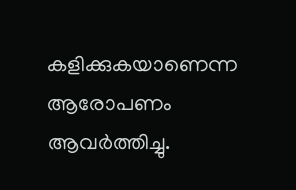കളിക്കുകയാണെന്ന ആരോപണം ആവർത്തിച്ചു.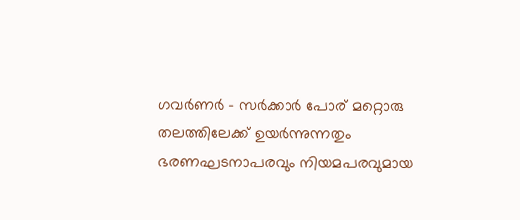ഗവർണർ – സർക്കാർ പോര് മറ്റൊരു തലത്തിലേക്ക് ഉയർന്നുന്നതും ഭരണഘടനാപരവും നിയമപരവുമായ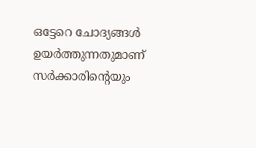ഒട്ടേറെ ചോദ്യങ്ങൾ ഉയർത്തുന്നതുമാണ് സർക്കാരിൻ്റെയും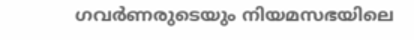ഗവർണരുടെയും നിയമസഭയിലെ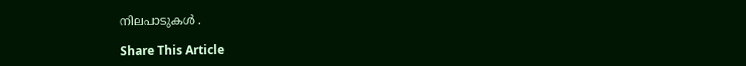നിലപാടുകൾ .

Share This Article